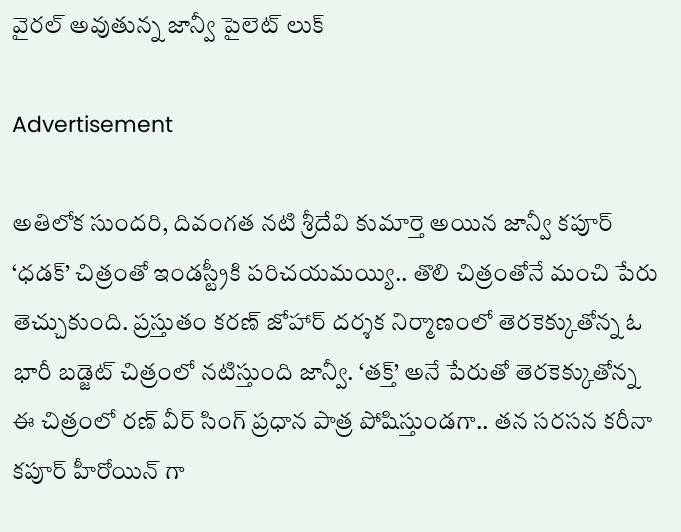వైరల్ అవుతున్న జాన్వీ పైలెట్ లుక్

Advertisement

అతిలోక సుందరి, దివంగత నటి శ్రీదేవి కుమార్తె అయిన జాన్వీ కపూర్ ‘ధడక్’ చిత్రంతో ఇండస్ట్రీకి పరిచయమయ్యి.. తొలి చిత్రంతోనే మంచి పేరు తెచ్చుకుంది. ప్రస్తుతం కరణ్ జోహార్ దర్శక నిర్మాణంలో తెరకెక్కుతోన్న ఓ భారీ బడ్జెట్ చిత్రంలో న‌టిస్తుంది జాన్వీ. ‘తక్త్’ అనే పేరుతో తెరకెక్కుతోన్న ఈ చిత్రంలో రణ్ వీర్ సింగ్ ప్రధాన పాత్ర పోషిస్తుండగా.. తన సరసన కరీనా కపూర్ హీరోయిన్ గా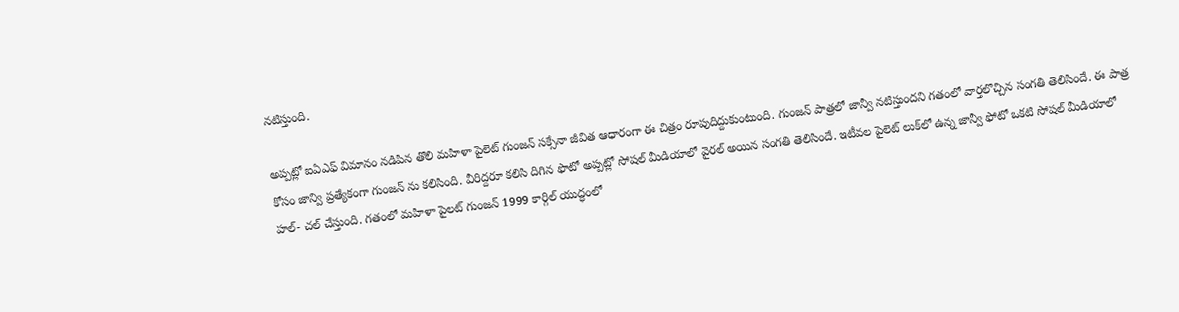నటిస్తుంది.

అప్పట్లో ఐఏఎఫ్‌ విమానం నడిపిన తొలి మహిళా పైలెట్ గుంజన్‌ సక్సేనా జీవిత‌ ఆధారంగా ఈ చిత్రం రూపుదిద్దుకుంటుంది. గుంజన్‌ పాత్రలో జాన్వీ న‌టిస్తుంద‌ని గతంలో వార్తలొచ్చిన సంగతి తెలిసిందే. ఈ పాత్ర కోసం జాన్వి ప్రత్యేకంగా గుంజన్‌ ను కలిసింది. వీరిద్దరూ కలిసి దిగిన ఫొటో అప్ప‌ట్లో సోషల్ మీడియాలో వైరల్ అయిన సంగతి తెలిసిందే. ఇటీవల పైలెట్ లుక్‌లో ఉన్న జాన్వీ ఫోటో ఒక‌టి సోష‌ల్ మీడియాలో హల్- చల్ చేస్తుంది. గతంలో మ‌హిళా పైల‌ట్ గుంజ‌న్ 1999 కార్గిల్‌ యుద్ధంలో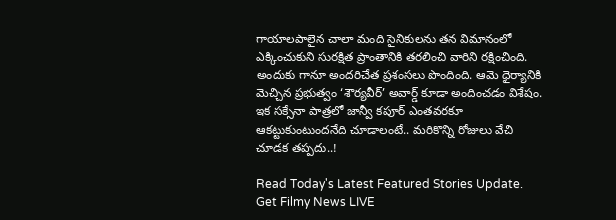గాయాలపాలైన చాలా మంది సైనికులను తన విమానంలో ఎక్కించుకుని సురక్షిత ప్రాంతానికి తరలించి వారిని రక్షించింది. అందుకు గానూ అందరిచేత ప్ర‌శంస‌లు పొందింది. ఆమె ధైర్యానికి మెచ్చిన ప్ర‌భుత్వం ‘శౌర్య‌వీర్’ అవార్డ్ కూడా అందించడం విశేషం. ఇక సక్సేనా పాత్రలో జాన్వీ కపూర్ ఎంతవరకూ ఆకట్టుకుంటుందనేది చూడాలంటే.. మరికొన్ని రోజులు వేచి చూడక తప్పదు..!

Read Today's Latest Featured Stories Update. Get Filmy News LIVE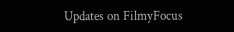Updates on FilmyFocus